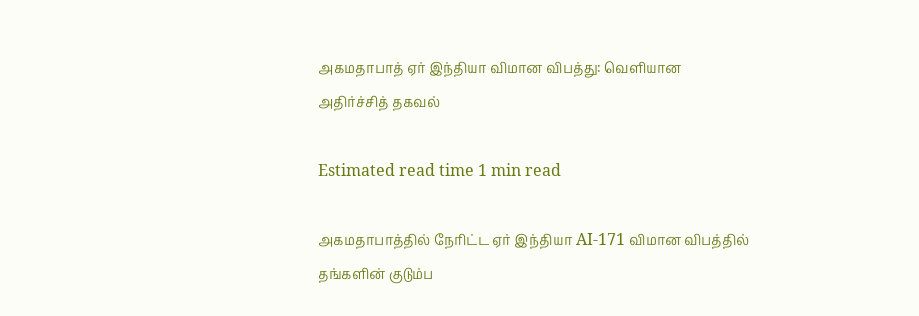அகமதாபாத் ஏர் இந்தியா விமான விபத்து: வெளியான அதிர்ச்சித் தகவல்

Estimated read time 1 min read

அகமதாபாத்தில் நேரிட்ட ஏர் இந்தியா AI-171 விமான விபத்தில் தங்களின் குடும்ப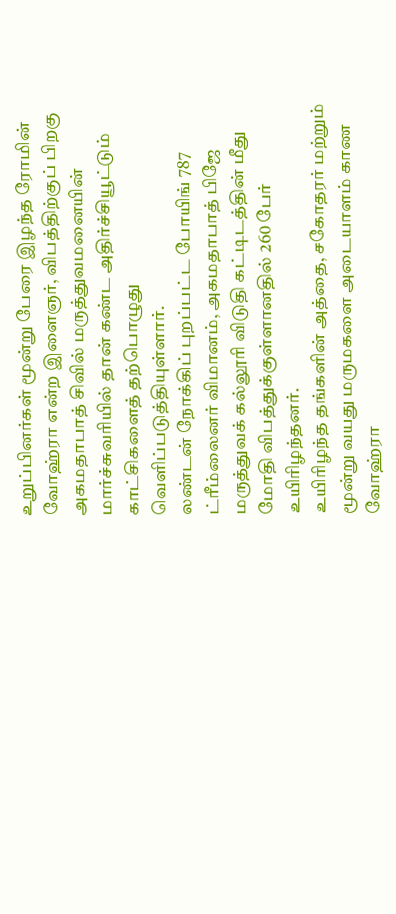உறுப்பினர்கள் மூன்று பேரை இழந்த ரோமின் வோஹ்ரா என்ற இளைஞர், விபத்திற்குப் பிறகு அகமதாபாத் சிவில் மருத்துவமனையின் மார்ச்சுவரியில் தான் கண்ட அதிர்ச்சியூட்டும் காட்சிகளைத் தற்பொழுது வெளிப்படுத்தியுள்ளார்.
லண்டன் நோக்கிப் புறப்பட்ட போயிங் 787 ட்ரீம்லைனர் விமானம், அகமதாபாத் பிஜே மருத்துவக் கல்லூரி விடுதி கட்டிடத்தின் மீது மோதி விபத்துக்குள்ளானதில் 260 பேர் உயிரிழந்தனர்.
உயிரிழந்த தங்களின் அத்தை, சகோதரர் மற்றும் மூன்று வயது மருமகளை அடையாளம் காண வோஹ்ரா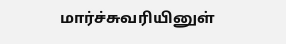மார்ச்சுவரியினுள்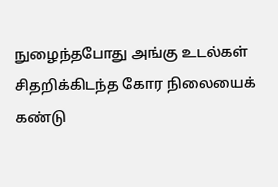நுழைந்தபோது அங்கு உடல்கள் சிதறிக்கிடந்த கோர நிலையைக் கண்டு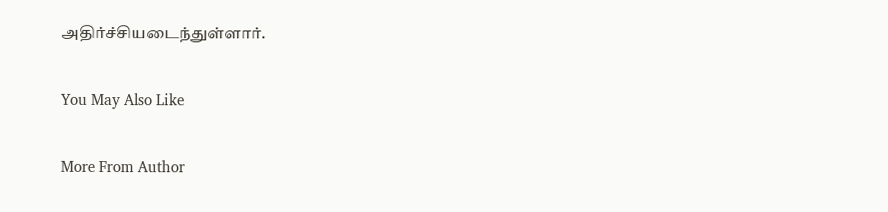அதிர்ச்சியடைந்துள்ளார்.

You May Also Like

More From Author